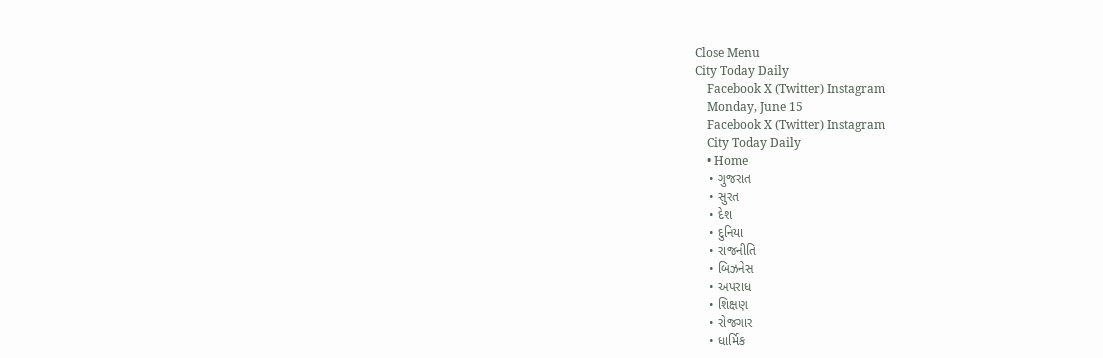Close Menu
City Today Daily
    Facebook X (Twitter) Instagram
    Monday, June 15
    Facebook X (Twitter) Instagram
    City Today Daily
    • Home
    • ગુજરાત
    • સુરત
    • દેશ
    • દુનિયા
    • રાજનીતિ
    • બિઝનેસ
    • અપરાધ
    • શિક્ષણ
    • રોજગાર
    • ધાર્મિક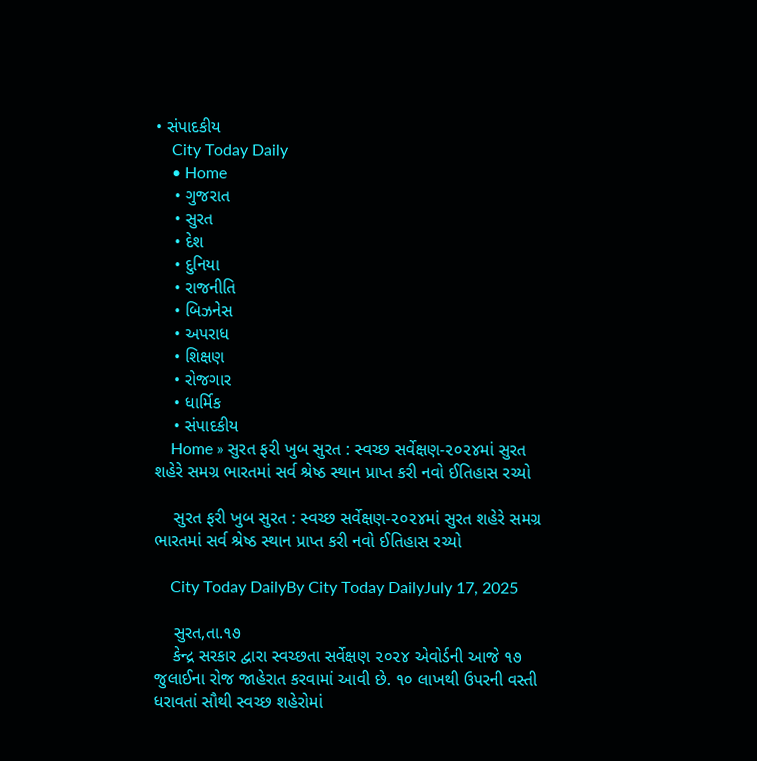• સંપાદકીય
    City Today Daily
    • Home
    • ગુજરાત
    • સુરત
    • દેશ
    • દુનિયા
    • રાજનીતિ
    • બિઝનેસ
    • અપરાધ
    • શિક્ષણ
    • રોજગાર
    • ધાર્મિક
    • સંપાદકીય
    Home » સુરત ફરી ખુબ સુરત : સ્વચ્છ સર્વેક્ષણ-૨૦૨૪માં સુરત શહેરે સમગ્ર ભારતમાં સર્વ શ્રેષ્ઠ સ્થાન પ્રાપ્ત કરી નવો ઈતિહાસ રચ્યો

    સુરત ફરી ખુબ સુરત : સ્વચ્છ સર્વેક્ષણ-૨૦૨૪માં સુરત શહેરે સમગ્ર ભારતમાં સર્વ શ્રેષ્ઠ સ્થાન પ્રાપ્ત કરી નવો ઈતિહાસ રચ્યો

    City Today DailyBy City Today DailyJuly 17, 2025

    સુરત,તા.૧૭
    કેન્દ્ર સરકાર દ્વારા સ્વચ્છતા સર્વેક્ષણ ૨૦૨૪ એવોર્ડની આજે ૧૭ જુલાઈના રોજ જાહેરાત કરવામાં આવી છે. ૧૦ લાખથી ઉપરની વસ્તી ધરાવતાં સૌથી સ્વચ્છ શહેરોમાં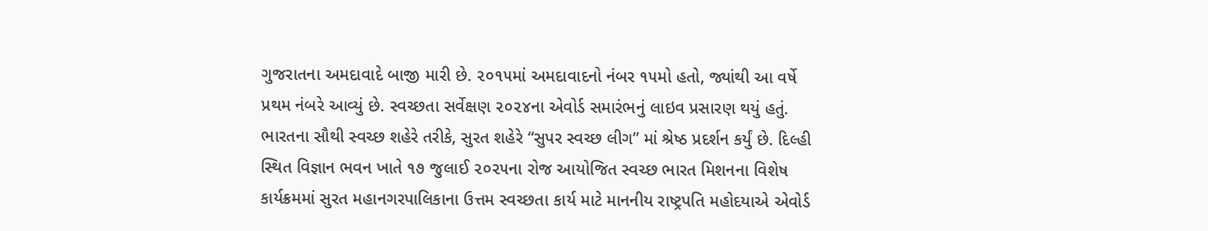ગુજરાતના અમદાવાદે બાજી મારી છે. ૨૦૧૫માં અમદાવાદનો નંબર ૧૫મો હતો, જ્યાંથી આ વર્ષે પ્રથમ નંબરે આવ્યું છે. સ્વચ્છતા સર્વેક્ષણ ૨૦૨૪ના એવોર્ડ સમારંભનું લાઇવ પ્રસારણ થયું હતું. ભારતના સૌથી સ્વચ્છ શહેરે તરીકે, સુરત શહેરે “સુપર સ્વચ્છ લીગ” માં શ્રેષ્ઠ પ્રદર્શન કર્યું છે. દિલ્હી સ્થિત વિજ્ઞાન ભવન ખાતે ૧૭ જુલાઈ ૨૦૨૫ના રોજ આયોજિત સ્વચ્છ ભારત મિશનના વિશેષ કાર્યક્રમમાં સુરત મહાનગરપાલિકાના ઉત્તમ સ્વચ્છતા કાર્ય માટે માનનીય રાષ્ટ્રપતિ મહોદયાએ એવોર્ડ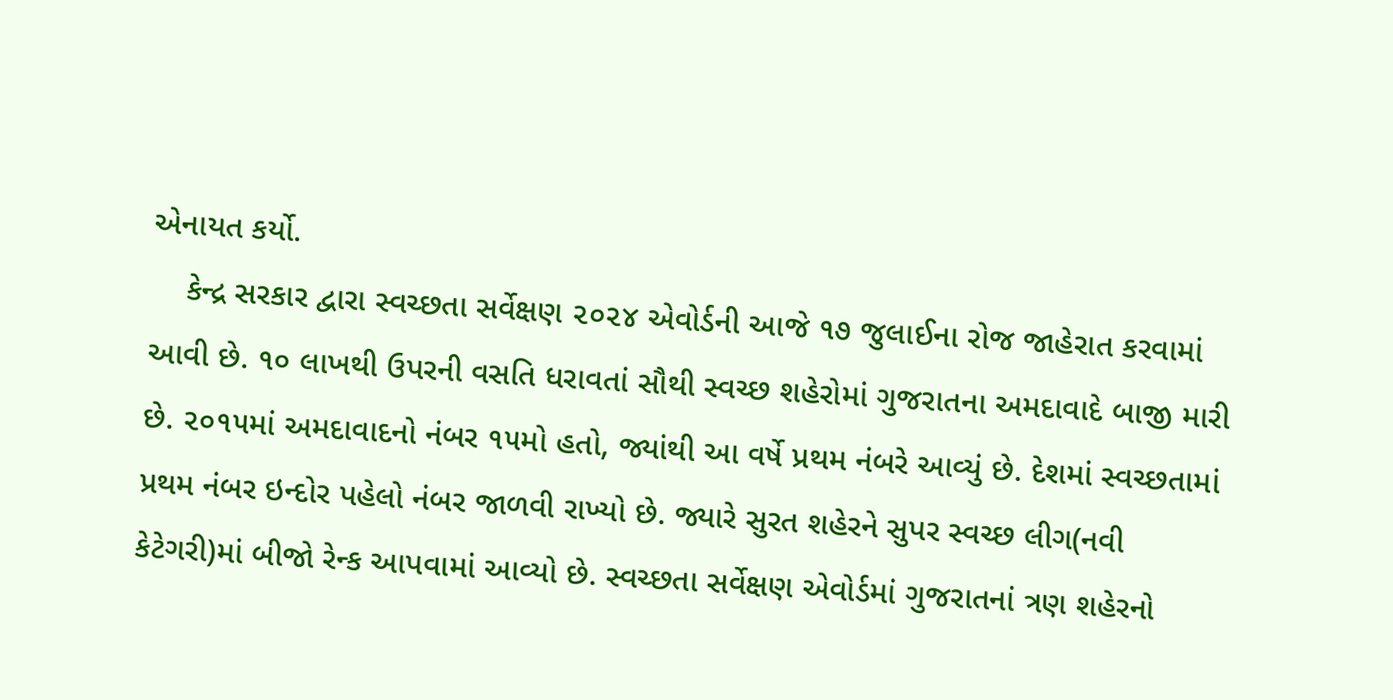એનાયત કર્યો.
    કેન્દ્ર સરકાર દ્વારા સ્વચ્છતા સર્વેક્ષણ ૨૦૨૪ એવોર્ડની આજે ૧૭ જુલાઈના રોજ જાહેરાત કરવામાં આવી છે. ૧૦ લાખથી ઉપરની વસતિ ધરાવતાં સૌથી સ્વચ્છ શહેરોમાં ગુજરાતના અમદાવાદે બાજી મારી છે. ૨૦૧૫માં અમદાવાદનો નંબર ૧૫મો હતો, જ્યાંથી આ વર્ષે પ્રથમ નંબરે આવ્યું છે. દેશમાં સ્વચ્છતામાં પ્રથમ નંબર ઇન્દોર પહેલો નંબર જાળવી રાખ્યો છે. જ્યારે સુરત શહેરને સુપર સ્વચ્છ લીગ(નવી કેટેગરી)માં બીજો રેન્ક આપવામાં આવ્યો છે. સ્વચ્છતા સર્વેક્ષણ એવોર્ડમાં ગુજરાતનાં ત્રણ શહેરનો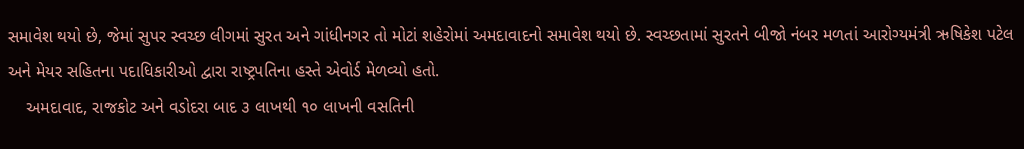સમાવેશ થયો છે, જેમાં સુપર સ્વચ્છ લીગમાં સુરત અને ગાંધીનગર તો મોટાં શહેરોમાં અમદાવાદનો સમાવેશ થયો છે. સ્વચ્છતામાં સુરતને બીજો નંબર મળતાં આરોગ્યમંત્રી ઋષિકેશ પટેલ અને મેયર સહિતના પદાધિકારીઓ દ્વારા રાષ્ટ્રપતિના હસ્તે એવોર્ડ મેળવ્યો હતો.
    અમદાવાદ, રાજકોટ અને વડોદરા બાદ ૩ લાખથી ૧૦ લાખની વસતિની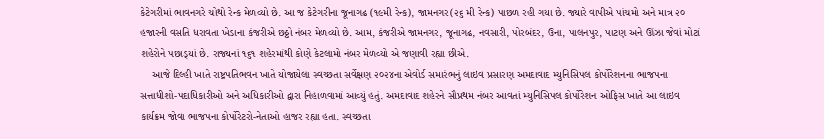કેટેગરીમાં ભાવનગરે ચોથો રેન્ક મેળવ્યો છે. આ જ કેટેગરીના જૂનાગઢ (૧૯મી રેન્ક), જામનગર(૨૬ મી રેન્ક) પાછળ રહી ગયા છે. જ્યારે વાપીએ પાંચમો અને માત્ર ૨૦ હજારની વસતિ ધરાવતા ખેડાના કંજરીએ છઠ્ઠો નંબર મેળવ્યો છે. આમ, કંજરીએ જામનગર, જૂનાગઢ, નવસારી, પોરબંદર, ઉના, પાલનપુર, પાટણ અને ઊંઝા જેવાં મોટાં શહેરોને પછાડ્‌યાં છે. રાજ્યનાં ૧૬૧ શહેરમાંથી કોણે કેટલામો નંબર મેળવ્યો એ જણાવી રહ્યા છીએ.
    આજે દિલ્હી ખાતે રાષ્ટ્રપતિભવન ખાતે યોજાયેલા સ્વચ્છતા સર્વેક્ષણ ૨૦૨૪ના એવોર્ડ સમારંભનું લાઇવ પ્રસારણ અમદાવાદ મ્યુનિસિપલ કોર્પોરેશનના ભાજપના સત્તાધીશો-પદાધિકારીઓ અને અધિકારીઓ દ્વારા નિહાળવામાં આવ્યું હતું. અમદાવાદ શહેરને સૌપ્રથમ નંબર આવતાં મ્યુનિસિપલ કોર્પોરેશન ઓફિસ ખાતે આ લાઇવ કાર્યક્રમ જોવા ભાજપના કોર્પોરેટરો-નેતાઓ હાજર રહ્યા હતા. સ્વચ્છતા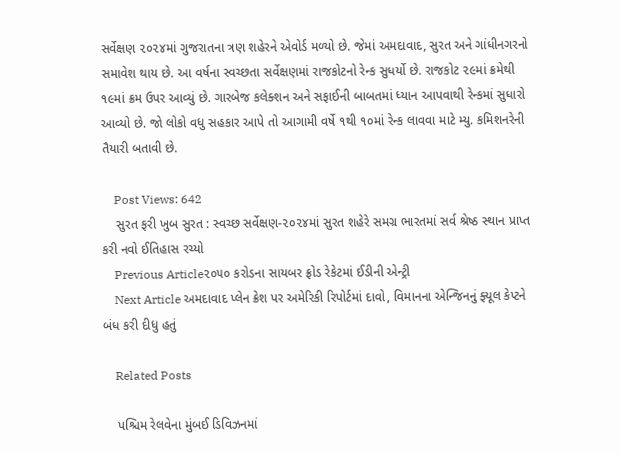સર્વેક્ષણ ૨૦૨૪માં ગુજરાતના ત્રણ શહેરને એવોર્ડ મળ્યો છે. જેમાં અમદાવાદ, સુરત અને ગાંધીનગરનો સમાવેશ થાય છે. આ વર્ષના સ્વચ્છતા સર્વેક્ષણમાં રાજકોટનો રેન્ક સુધર્યો છે. રાજકોટ ૨૯માં ક્રમેથી ૧૯માં ક્રમ ઉપર આવ્યું છે. ગારબેજ કલેક્શન અને સફાઈની બાબતમાં ધ્યાન આપવાથી રેન્કમાં સુધારો આવ્યો છે. જો લોકો વધુ સહકાર આપે તો આગામી વર્ષે ૧થી ૧૦માં રેન્ક લાવવા માટે મ્યુ. કમિશનરેની તૈયારી બતાવી છે.

    Post Views: 642
    સુરત ફરી ખુબ સુરત : સ્વચ્છ સર્વેક્ષણ-૨૦૨૪માં સુરત શહેરે સમગ્ર ભારતમાં સર્વ શ્રેષ્ઠ સ્થાન પ્રાપ્ત કરી નવો ઈતિહાસ રચ્યો
    Previous Article૨૦૫૦ કરોડના સાયબર ફ્રોડ રેકેટમાં ઈડીની એન્ટ્રી
    Next Article અમદાવાદ પ્લેન ક્રેશ પર અમેરિકી રિપોર્ટમાં દાવો, વિમાનના એન્જિનનું ફ્યૂલ કેપ્ટને બંધ કરી દીધુ હતું

    Related Posts

    પશ્ચિમ રેલવેના મુંબઈ ડિવિઝનમાં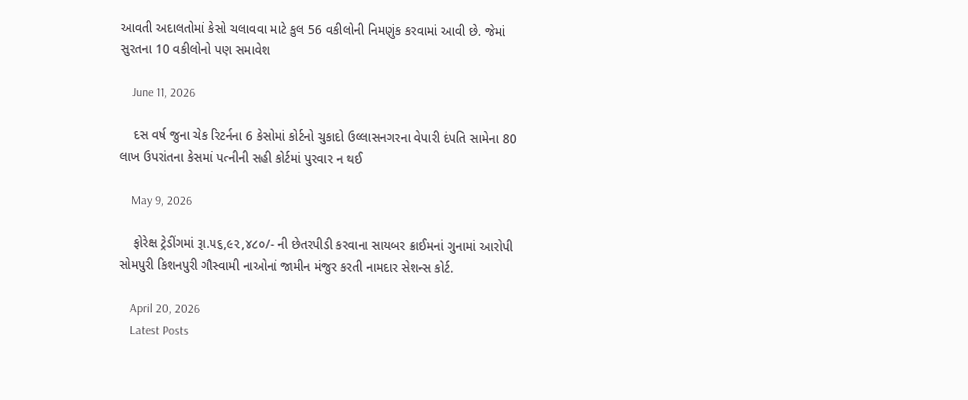આવતી અદાલતોમાં કેસો ચલાવવા માટે કુલ 56 વકીલોની નિમણુંક કરવામાં આવી છે. જેમાં સુરતના 10 વકીલોનો પણ સમાવેશ

    June 11, 2026

    દસ વર્ષ જુના ચેક રિટર્નના 6 કેસોમાં કોર્ટનો ચુકાદો ઉલ્લાસનગરના વેપારી દંપતિ સામેના 80 લાખ ઉપરાંતના કેસમાં પત્નીની સહી કોર્ટમાં પુરવાર ન થઈ

    May 9, 2026

    ફોરેક્ષ ટ્રેડીંગમાં રૂા.૫૬,૯૨,૪૮૦/- ની છેતરપીડી કરવાના સાયબર ક્રાઈમનાં ગુનામાં આરોપી સોમપુરી કિશનપુરી ગૌસ્વામી નાઓનાં જામીન મંજુર કરતી નામદાર સેશન્સ કોર્ટ.

    April 20, 2026
    Latest Posts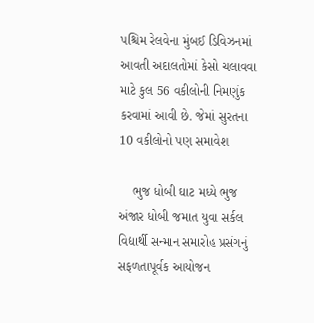પશ્ચિમ રેલવેના મુંબઈ ડિવિઝનમાં આવતી અદાલતોમાં કેસો ચલાવવા માટે કુલ 56 વકીલોની નિમણુંક કરવામાં આવી છે. જેમાં સુરતના 10 વકીલોનો પણ સમાવેશ

    ભુજ ધોબી ઘાટ મધ્યે ભુજ અંજાર ધોબી જમાત યુવા સર્કલ વિદ્યાર્થી સન્માન સમારોહ પ્રસંગનું સફળતાપૂર્વક આયોજન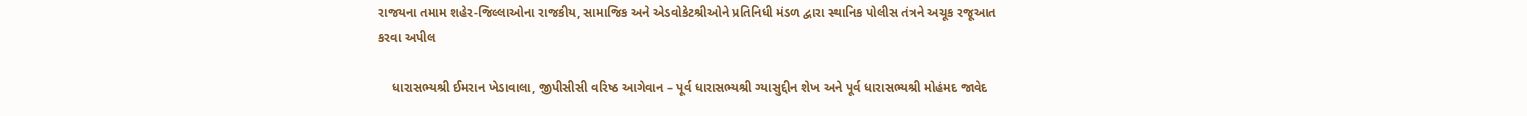રાજયના તમામ શહેર-જિલ્લાઓના રાજકીય, સામાજિક અને એડવોકેટશ્રીઓને પ્રતિનિધી મંડળ દ્વારા સ્થાનિક પોલીસ તંત્રને અચૂક રજૂઆત કરવા અપીલ

    ધારાસભ્યશ્રી ઈમરાન ખેડાવાલા, જીપીસીસી વરિષ્ઠ આગેવાન – પૂર્વ ધારાસભ્યશ્રી ગ્યાસુદ્દીન શેખ અને પૂર્વ ધારાસભ્યશ્રી મોહંમદ જાવેદ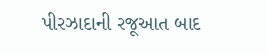પીરઝાદાની રજૂઆત બાદ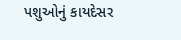પશુઓનું કાયદેસર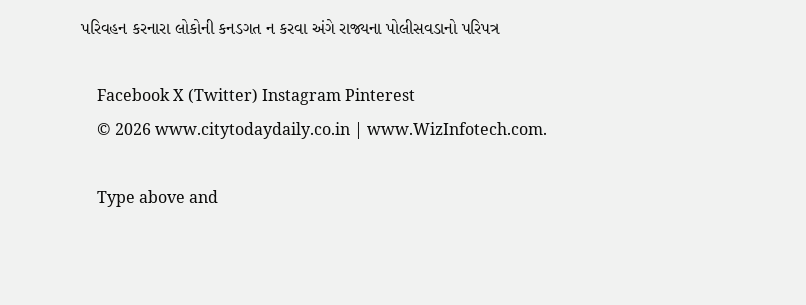પરિવહન કરનારા લોકોની કનડગત ન કરવા અંગે રાજ્યના પોલીસવડાનો પરિપત્ર

    Facebook X (Twitter) Instagram Pinterest
    © 2026 www.citytodaydaily.co.in | www.WizInfotech.com.

    Type above and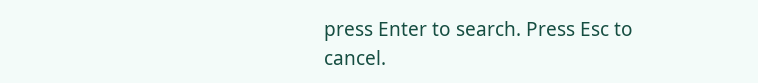press Enter to search. Press Esc to cancel.